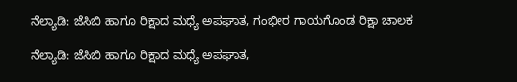ನೆಲ್ಯಾಡಿ: ಜೆಸಿಬಿ ಹಾಗೂ ರಿಕ್ಷಾದ ಮಧ್ಯೆ ಅಪಘಾತ, ಗಂಭೀರ ಗಾಯಗೊಂಡ ರಿಕ್ಷಾ ಚಾಲಕ

ನೆಲ್ಯಾಡಿ: ಜೆಸಿಬಿ ಹಾಗೂ ರಿಕ್ಷಾದ ಮಧ್ಯೆ ಅಪಘಾತ,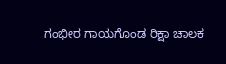ಗಂಭೀರ ಗಾಯಗೊಂಡ ರಿಕ್ಷಾ ಚಾಲಕ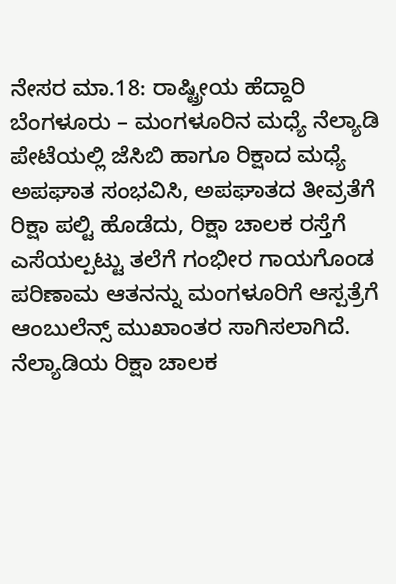ನೇಸರ ಮಾ.18: ರಾಷ್ಟ್ರೀಯ ಹೆದ್ದಾರಿ ಬೆಂಗಳೂರು – ಮಂಗಳೂರಿನ ಮಧ್ಯೆ ನೆಲ್ಯಾಡಿ ಪೇಟೆಯಲ್ಲಿ ಜೆಸಿಬಿ ಹಾಗೂ ರಿಕ್ಷಾದ ಮಧ್ಯೆ ಅಪಘಾತ ಸಂಭವಿಸಿ, ಅಪಘಾತದ ತೀವ್ರತೆಗೆ ರಿಕ್ಷಾ ಪಲ್ಟಿ ಹೊಡೆದು, ರಿಕ್ಷಾ ಚಾಲಕ ರಸ್ತೆಗೆ ಎಸೆಯಲ್ಪಟ್ಟು ತಲೆಗೆ ಗಂಭೀರ ಗಾಯಗೊಂಡ ಪರಿಣಾಮ ಆತನನ್ನು ಮಂಗಳೂರಿಗೆ ಆಸ್ಪತ್ರೆಗೆ ಆಂಬುಲೆನ್ಸ್ ಮುಖಾಂತರ ಸಾಗಿಸಲಾಗಿದೆ.
ನೆಲ್ಯಾಡಿಯ ರಿಕ್ಷಾ ಚಾಲಕ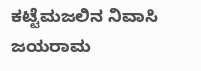ಕಟ್ಟೆಮಜಲಿನ ನಿವಾಸಿ ಜಯರಾಮ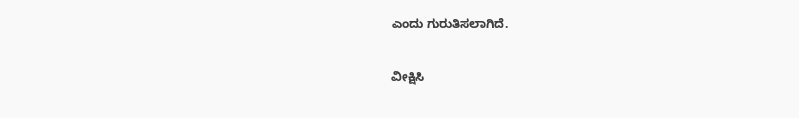ಎಂದು ಗುರುತಿಸಲಾಗಿದೆ.

ವೀಕ್ಷಿಸಿ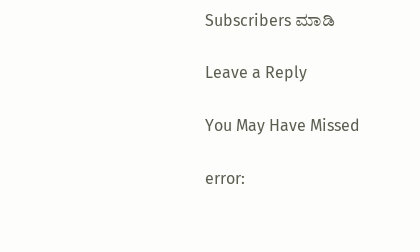Subscribers ಮಾಡಿ

Leave a Reply

You May Have Missed

error: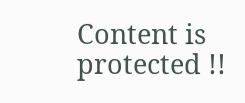Content is protected !!